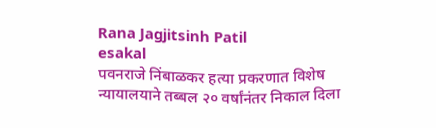Rana Jagjitsinh Patil
esakal
पवनराजे निंबाळकर हत्या प्रकरणात विशेष न्यायालयाने तब्बल २० वर्षांनंतर निकाल दिला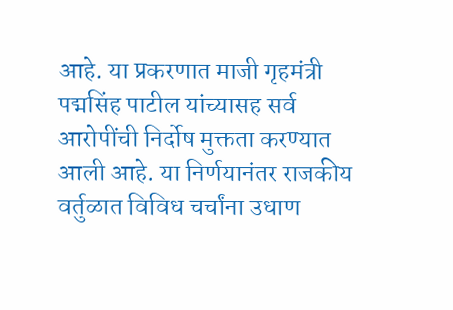आहे. या प्रकरणात माजी गृहमंत्री पद्मसिंह पाटील यांच्यासह सर्व आरोपींची निर्दोष मुक्तता करण्यात आली आहे. या निर्णयानंतर राजकीय वर्तुळात विविध चर्चांना उधाण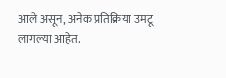आले असून, अनेक प्रतिक्रिया उमटू लागल्या आहेत.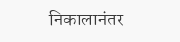निकालानंतर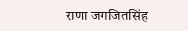राणा जगजितसिंह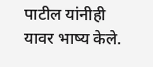पाटील यांनीही यावर भाष्य केले.